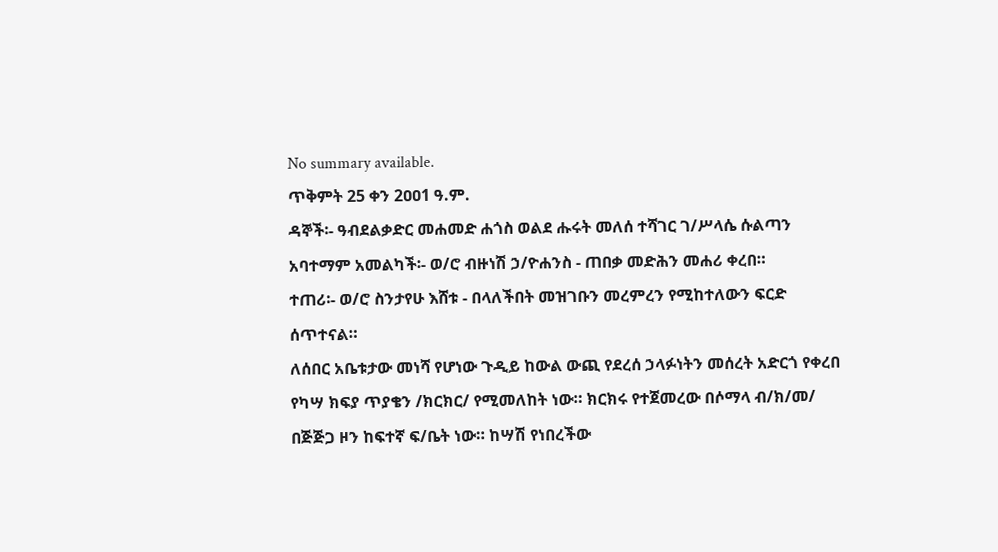No summary available.
ጥቅምት 25 ቀን 2ዐዐ1 ዓ.ም.
ዳኞች፡- ዓብደልቃድር መሐመድ ሐጎስ ወልደ ሑሩት መለሰ ተሻገር ገ/ሥላሴ ሱልጣን አባተማም አመልካች፡- ወ/ሮ ብዙነሽ ኃ/ዮሐንስ - ጠበቃ መድሕን መሐሪ ቀረበ።
ተጠሪ፡- ወ/ሮ ስንታየሁ እሸቱ - በላለችበት መዝገቡን መረምረን የሚከተለውን ፍርድ ሰጥተናል።
ለሰበር አቤቱታው መነሻ የሆነው ጉዲይ ከውል ውጪ የደረሰ ኃላፉነትን መሰረት አድርጎ የቀረበ የካሣ ክፍያ ጥያቄን /ክርክር/ የሚመለከት ነው። ክርክሩ የተጀመረው በሶማላ ብ/ክ/መ/ በጅጅጋ ዞን ከፍተኛ ፍ/ቤት ነው። ከሣሽ የነበረችው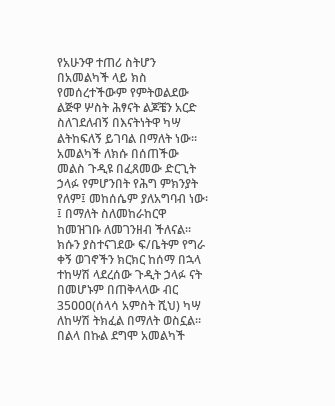የአሁንዋ ተጠሪ ስትሆን በአመልካች ላይ ክስ የመሰረተችውም የምትወልደው ልጅዋ ሦስት ሕፃናት ልጆቼን አርድ ስለገደለብኝ በእናትነትዋ ካሣ ልትከፍለኝ ይገባል በማለት ነው። አመልካች ለክሱ በሰጠችው መልስ ጉዲዩ በፈጸመው ድርጊት ኃላፉ የምሆንበት የሕግ ምክንያት የለም፤ መከሰሴም ያለአግባብ ነው፡፤ በማለት ስለመከራከርዋ ከመዝገቡ ለመገንዘብ ችለናል። ክሱን ያስተናገደው ፍ/ቤትም የግራ ቀኝ ወገኖችን ክርክር ከሰማ በኋላ ተከሣሽ ላደረሰው ጉዲት ኃላፉ ናት በመሆኑም በጠቅላላው ብር 35ዐዐዐ(ሰላሳ አምስት ሺህ) ካሣ ለከሣሽ ትክፈል በማለት ወስኗል። በልላ በኩል ደግሞ አመልካች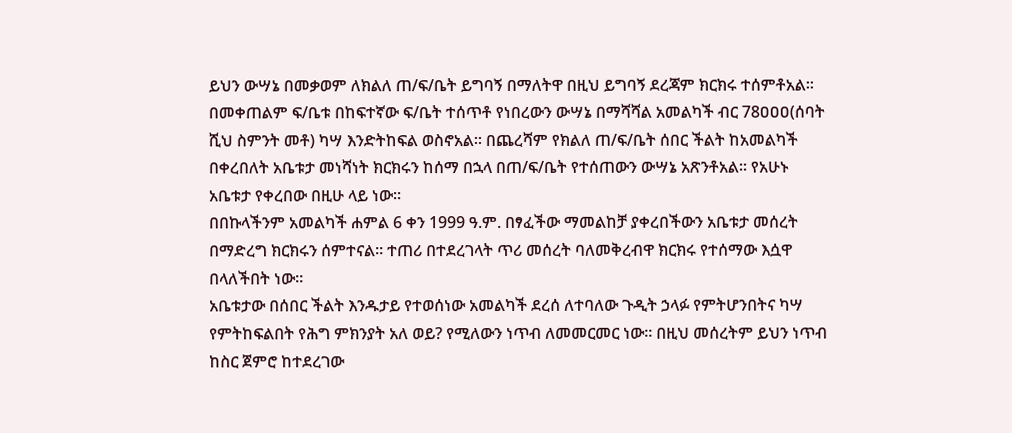ይህን ውሣኔ በመቃወም ለክልለ ጠ/ፍ/ቤት ይግባኝ በማለትዋ በዚህ ይግባኝ ደረጃም ክርክሩ ተሰምቶአል።
በመቀጠልም ፍ/ቤቱ በከፍተኛው ፍ/ቤት ተሰጥቶ የነበረውን ውሣኔ በማሻሻል አመልካች ብር 78ዐዐዐ(ሰባት ሺህ ስምንት መቶ) ካሣ እንድትከፍል ወስኖአል። በጨረሻም የክልለ ጠ/ፍ/ቤት ሰበር ችልት ከአመልካች በቀረበለት አቤቱታ መነሻነት ክርክሩን ከሰማ በኋላ በጠ/ፍ/ቤት የተሰጠውን ውሣኔ አጽንቶአል። የአሁኑ አቤቱታ የቀረበው በዚሁ ላይ ነው።
በበኩላችንም አመልካች ሐምል 6 ቀን 1999 ዓ.ም. በፃፈችው ማመልከቻ ያቀረበችውን አቤቱታ መሰረት በማድረግ ክርክሩን ሰምተናል። ተጠሪ በተደረገላት ጥሪ መሰረት ባለመቅረብዋ ክርክሩ የተሰማው እሷዋ በላለችበት ነው።
አቤቱታው በሰበር ችልት እንዱታይ የተወሰነው አመልካች ደረሰ ለተባለው ጉዲት ኃላፉ የምትሆንበትና ካሣ የምትከፍልበት የሕግ ምክንያት አለ ወይ? የሚለውን ነጥብ ለመመርመር ነው። በዚህ መሰረትም ይህን ነጥብ ከስር ጀምሮ ከተደረገው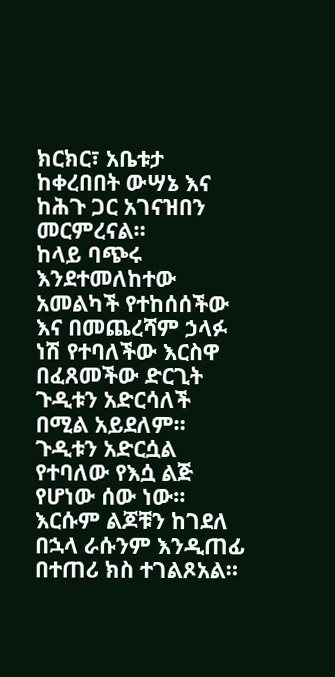ክርክር፣ አቤቱታ ከቀረበበት ውሣኔ እና ከሕጉ ጋር አገናዝበን መርምረናል።
ከላይ ባጭሩ እንደተመለከተው አመልካች የተከሰሰችው እና በመጨረሻም ኃላፉ ነሽ የተባለችው እርስዋ በፈጸመችው ድርጊት ጉዲቱን አድርሳለች በሚል አይደለም። ጉዲቱን አድርሷል የተባለው የእሷ ልጅ የሆነው ሰው ነው።
እርሱም ልጆቹን ከገደለ በኋላ ራሱንም እንዲጠፊ በተጠሪ ክስ ተገልጾአል።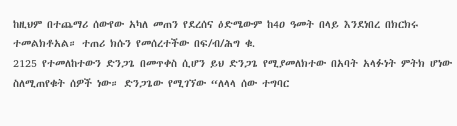ከዚህም በተጨማሪ ሰውየው አካለ መጠን የደረሰና ዕድሜውም ከ4ዐ ዓመት በላይ እንደነበረ በክርክሩ ተመልክቶአል። ተጠሪ ክሱን የመሰረተችው በፍ/ብ/ሕግ ቁ.
2125 የተመለከተውን ድንጋጌ በመጥቀስ ሲሆን ይህ ድንጋጌ የሚያመለክተው በአባት አላፉነት ምትክ ሆነው ስለሚጠየቁት ሰዎች ነው። ድንጋጌው የሚገኘው “ለላላ ሰው ተግባር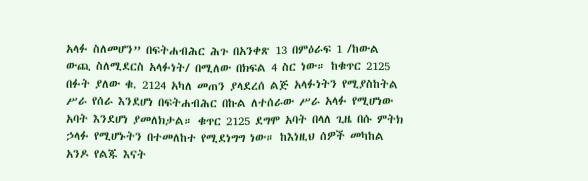አላፉ ስለመሆን” በፍትሐብሕር ሕጉ በአንቀጽ 13 በምዕራፍ 1 /ከውል ውጪ ስለሚደርስ አላፉነት/ በሚለው በክፍል 4 ስር ነው። ከቁጥር 2125 በፉት ያለው ቁ. 2124 አካለ መጠን ያላደረሰ ልጅ አላፉነትን የሚያስከትል ሥራ የሰራ እንደሆነ በፍትሐብሕር በኩል ለተሰራው ሥራ አላፉ የሚሆነው አባት እንደሆነ ያመለክታል። ቁጥር 2125 ደግሞ አባት በላለ ጊዜ በሱ ምትክ ኃላፉ የሚሆኑትን በተመለከተ የሚደነግግ ነው። ከእነዚህ ሰዎች መካከል አንዶ የልጁ እናት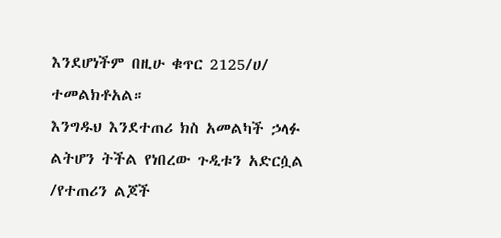እንደሆነችም በዚሁ ቁጥር 2125/ሀ/ ተመልክቶአል።
እንግዱህ እንደተጠሪ ክስ አመልካች ኃላፉ ልትሆን ትችል የነበረው ጉዲቱን አድርሷል /የተጠሪን ልጆች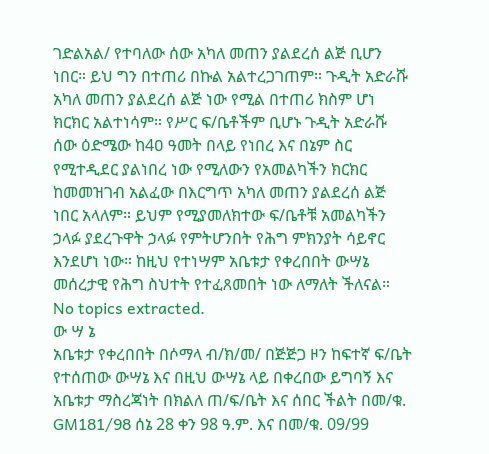ገድልአል/ የተባለው ሰው አካለ መጠን ያልደረሰ ልጅ ቢሆን ነበር። ይህ ግን በተጠሪ በኩል አልተረጋገጠም። ጉዲት አድራሹ አካለ መጠን ያልደረሰ ልጅ ነው የሚል በተጠሪ ክስም ሆነ ክርክር አልተነሳም። የሥር ፍ/ቤቶችም ቢሆኑ ጉዲት አድራሹ ሰው ዕድሜው ከ4ዐ ዓመት በላይ የነበረ እና በኔም ስር የሚተዲደር ያልነበረ ነው የሚለውን የአመልካችን ክርክር ከመመዝገብ አልፈው በእርግጥ አካለ መጠን ያልደረሰ ልጅ ነበር አላለም። ይህም የሚያመለክተው ፍ/ቤቶቹ አመልካችን ኃላፉ ያደረጉዋት ኃላፉ የምትሆንበት የሕግ ምክንያት ሳይኖር እንደሆነ ነው። ከዚህ የተነሣም አቤቱታ የቀረበበት ውሣኔ መሰረታዊ የሕግ ስህተት የተፈጸመበት ነው ለማለት ችለናል።
No topics extracted.
ው ሣ ኔ
አቤቱታ የቀረበበት በሶማላ ብ/ክ/መ/ በጅጅጋ ዞን ከፍተኛ ፍ/ቤት የተሰጠው ውሣኔ እና በዚህ ውሣኔ ላይ በቀረበው ይግባኝ እና አቤቱታ ማስረጃነት በክልለ ጠ/ፍ/ቤት እና ሰበር ችልት በመ/ቁ. GM181/98 ሰኔ 28 ቀን 98 ዓ.ም. እና በመ/ቁ. 09/99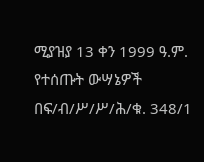ሚያዝያ 13 ቀን 1999 ዓ.ም. የተሰጡት ውሣኔዎች በፍ/ብ/ሥ/ሥ/ሕ/ቁ. 348/1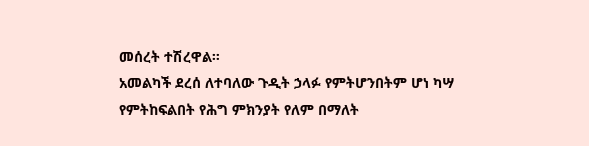መሰረት ተሽረዋል።
አመልካች ደረሰ ለተባለው ጉዲት ኃላፉ የምትሆንበትም ሆነ ካሣ የምትከፍልበት የሕግ ምክንያት የለም በማለት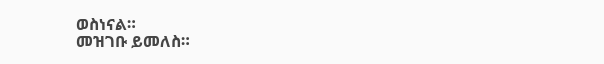ወስነናል።
መዝገቡ ይመለስ።